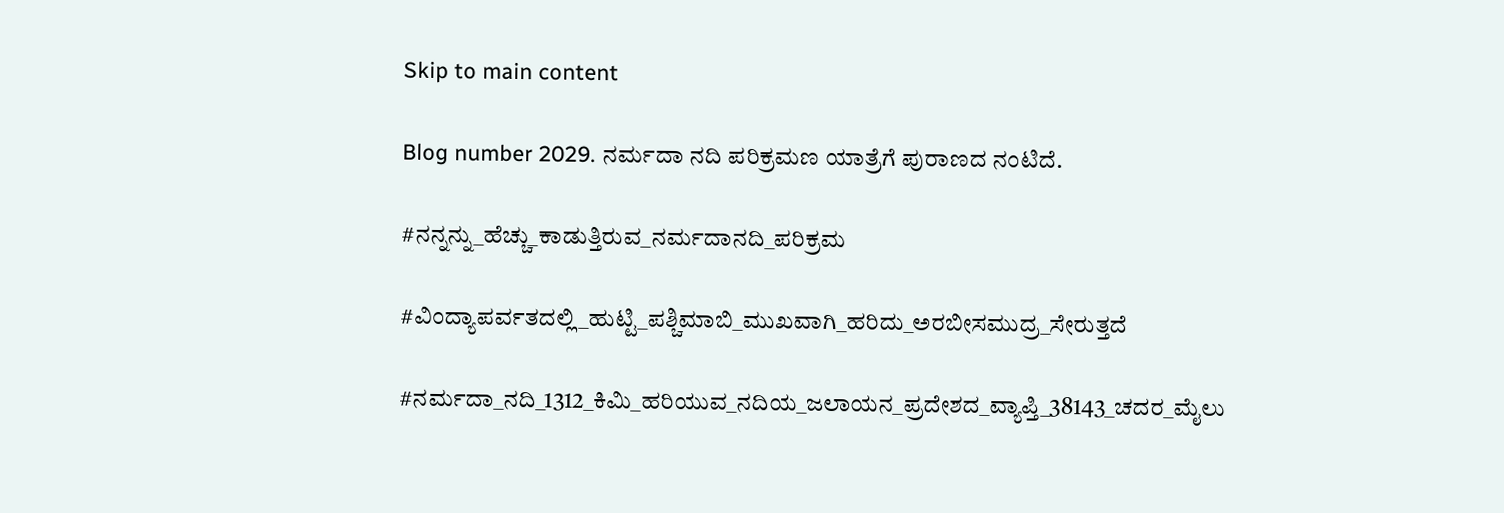Skip to main content

Blog number 2029. ನರ್ಮದಾ ನದಿ ಪರಿಕ್ರಮಣ ಯಾತ್ರೆಗೆ ಪುರಾಣದ ನಂಟಿದೆ.

#ನನ್ನನ್ನು_ಹೆಚ್ಚು_ಕಾಡುತ್ತಿರುವ_ನರ್ಮದಾನದಿ_ಪರಿಕ್ರಮ

#ವಿಂದ್ಯಾಪರ್ವತದಲ್ಲಿ_ಹುಟ್ಟಿ_ಪಶ್ಚಿಮಾಬಿ_ಮುಖವಾಗಿ_ಹರಿದು_ಅರಬೀಸಮುದ್ರ_ಸೇರುತ್ತದೆ

#ನರ್ಮದಾ_ನದಿ_1312_ಕಿಮಿ_ಹರಿಯುವ_ನದಿಯ_ಜಲಾಯನ_ಪ್ರದೇಶದ_ವ್ಯಾಪ್ತಿ_38143_ಚದರ_ಮೈಲು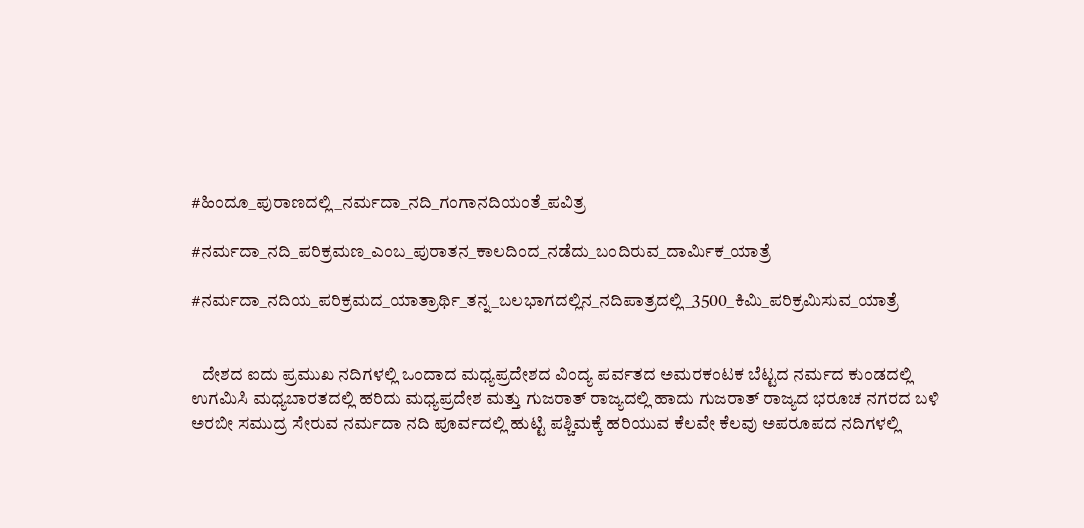#ಹಿಂದೂ_ಪುರಾಣದಲ್ಲಿ_ನರ್ಮದಾ_ನದಿ_ಗಂಗಾನದಿಯಂತೆ_ಪವಿತ್ರ

#ನರ್ಮದಾ_ನದಿ_ಪರಿಕ್ರಮಣ_ಎಂಬ_ಪುರಾತನ_ಕಾಲದಿಂದ_ನಡೆದು_ಬಂದಿರುವ_ದಾರ್ಮಿಕ_ಯಾತ್ರೆ

#ನರ್ಮದಾ_ನದಿಯ_ಪರಿಕ್ರಮದ_ಯಾತ್ರಾರ್ಥಿ_ತನ್ನ_ಬಲಭಾಗದಲ್ಲಿನ_ನದಿಪಾತ್ರದಲ್ಲಿ_3500_ಕಿಮಿ_ಪರಿಕ್ರಮಿಸುವ_ಯಾತ್ರೆ


   ದೇಶದ ಐದು ಪ್ರಮುಖ ನದಿಗಳಲ್ಲಿ ಒಂದಾದ ಮಧ್ಯಪ್ರದೇಶದ ವಿಂದ್ಯ ಪರ್ವತದ ಅಮರಕಂಟಕ ಬೆಟ್ಟದ ನರ್ಮದ ಕುಂಡದಲ್ಲಿ ಉಗಮಿಸಿ ಮಧ್ಯಬಾರತದಲ್ಲಿ ಹರಿದು ಮಧ್ಯಪ್ರದೇಶ ಮತ್ತು ಗುಜರಾತ್ ರಾಜ್ಯದಲ್ಲಿ ಹಾದು ಗುಜರಾತ್ ರಾಜ್ಯದ ಭರೂಚ ನಗರದ ಬಳಿ ಅರಬೀ ಸಮುದ್ರ ಸೇರುವ ನರ್ಮದಾ ನದಿ ಪೂರ್ವದಲ್ಲಿ ಹುಟ್ಟಿ ಪಶ್ಚಿಮಕ್ಕೆ ಹರಿಯುವ ಕೆಲವೇ ಕೆಲವು ಅಪರೂಪದ ನದಿಗಳಲ್ಲಿ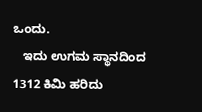ಒಂದು.
   ಇದು ಉಗಮ ಸ್ಥಾನದಿಂದ 1312 ಕಿಮಿ ಹರಿದು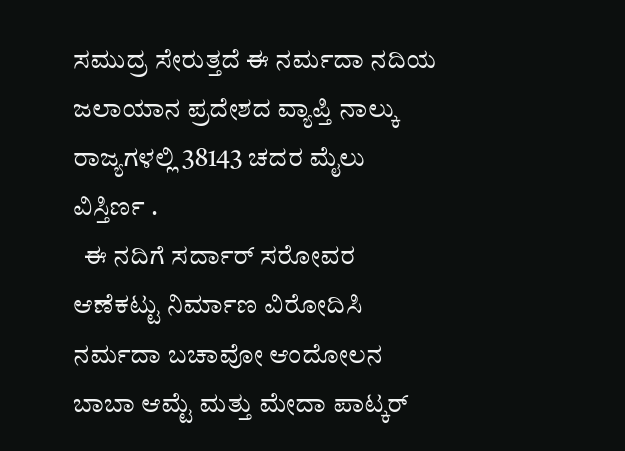ಸಮುದ್ರ ಸೇರುತ್ತದೆ ಈ ನರ್ಮದಾ ನದಿಯ ಜಲಾಯಾನ ಪ್ರದೇಶದ ವ್ಯಾಪ್ತಿ ನಾಲ್ಕು ರಾಜ್ಯಗಳಲ್ಲಿ 38143 ಚದರ ಮೈಲು ವಿಸ್ತಿರ್ಣ .
  ಈ ನದಿಗೆ ಸರ್ದಾರ್ ಸರೋವರ ಆಣೆಕಟ್ಟು ನಿರ್ಮಾಣ ವಿರೋದಿಸಿ ನರ್ಮದಾ ಬಚಾವೋ ಆಂದೋಲನ ಬಾಬಾ ಆಮ್ಟೆ ಮತ್ತು ಮೇದಾ ಪಾಟ್ಕರ್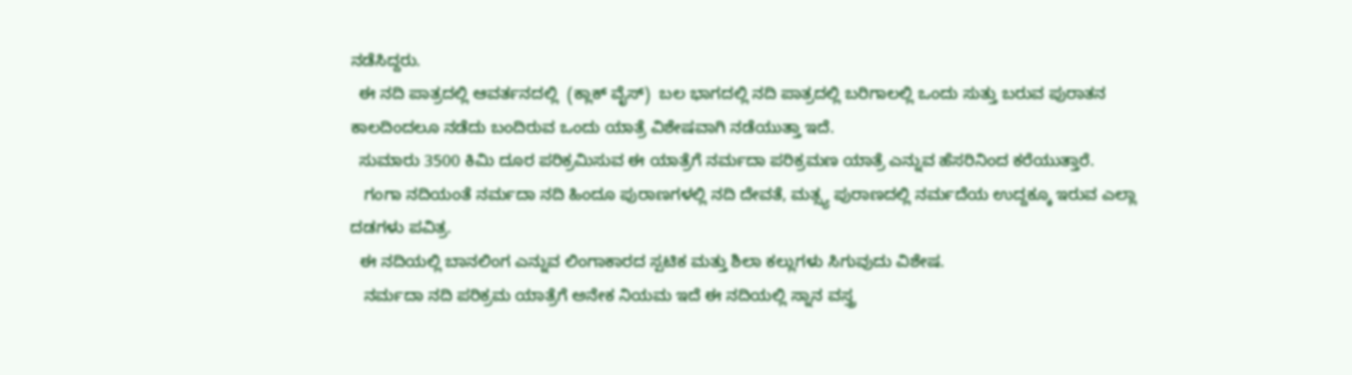ನಡೆಸಿದ್ದರು.
  ಈ ನದಿ ಪಾತ್ರದಲ್ಲಿ ಆವರ್ತನದಲ್ಲಿ  (ಕ್ಲಾಕ್ ವೈಸ್)  ಬಲ ಭಾಗದಲ್ಲಿ ನದಿ ಪಾತ್ರದಲ್ಲಿ ಬರಿಗಾಲಲ್ಲಿ ಒಂದು ಸುತ್ತು ಬರುವ ಪುರಾತನ ಕಾಲದಿಂದಲೂ ನಡೆದು ಬಂದಿರುವ ಒಂದು ಯಾತ್ರೆ ವಿಶೇಷವಾಗಿ ನಡೆಯುತ್ತಾ ಇದೆ.
  ಸುಮಾರು 3500 ಕಿಮಿ ದೂರ ಪರಿಕ್ರಮಿಸುವ ಈ ಯಾತ್ರೆಗೆ ನರ್ಮದಾ ಪರಿಕ್ರಮಣ ಯಾತ್ರೆ ಎನ್ನುವ ಹೆಸರಿನಿಂದ ಕರೆಯುತ್ತಾರೆ.
   ಗಂಗಾ ನದಿಯಂತೆ ನರ್ಮದಾ ನದಿ ಹಿಂದೂ ಪುರಾಣಗಳಲ್ಲಿ ನದಿ ದೇವತೆ, ಮತ್ಸ್ಯ ಪುರಾಣದಲ್ಲಿ ನರ್ಮದೆಯ ಉದ್ದಕ್ಕೂ ಇರುವ ಎಲ್ಲಾ ದಡಗಳು ಪವಿತ್ರ.
  ಈ ನದಿಯಲ್ಲಿ ಬಾನಲಿಂಗ ಎನ್ನುವ ಲಿಂಗಾಕಾರದ ಸ್ಪಟಿಕ ಮತ್ತು ಶಿಲಾ ಕಲ್ಲುಗಳು ಸಿಗುವುದು ವಿಶೇಷ.
   ನರ್ಮದಾ ನದಿ ಪರಿಕ್ರಮ ಯಾತ್ರೆಗೆ ಅನೇಕ ನಿಯಮ ಇದೆ ಈ ನದಿಯಲ್ಲಿ ಸ್ನಾನ ವಸ್ತ್ರ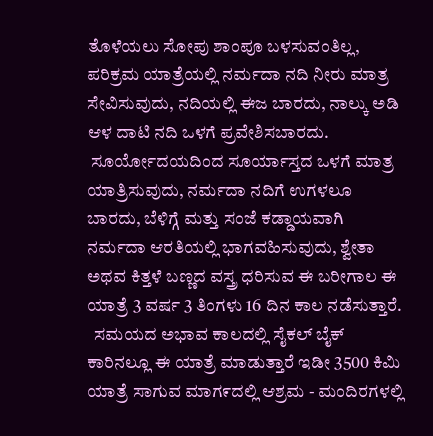ತೊಳೆಯಲು ಸೋಪು ಶಾಂಪೂ ಬಳಸುವಂತಿಲ್ಲ, ಪರಿಕ್ರಮ ಯಾತ್ರೆಯಲ್ಲಿ ನರ್ಮದಾ ನದಿ ನೀರು ಮಾತ್ರ ಸೇವಿಸುವುದು, ನದಿಯಲ್ಲಿ ಈಜ ಬಾರದು, ನಾಲ್ಕು ಅಡಿ ಆಳ ದಾಟಿ ನದಿ ಒಳಗೆ ಪ್ರವೇಶಿಸಬಾರದು.
 ಸೂರ್ಯೋದಯದಿಂದ ಸೂರ್ಯಾಸ್ತದ ಒಳಗೆ ಮಾತ್ರ ಯಾತ್ರಿಸುವುದು, ನರ್ಮದಾ ನದಿಗೆ ಉಗಳಲೂ ಬಾರದು, ಬೆಳಿಗ್ಗೆ ಮತ್ತು ಸಂಜೆ ಕಡ್ಡಾಯವಾಗಿ ನರ್ಮದಾ ಆರತಿಯಲ್ಲಿ ಭಾಗವಹಿಸುವುದು, ಶ್ವೇತಾ ಅಥವ ಕಿತ್ತಳೆ ಬಣ್ಣದ ವಸ್ತ್ರ ಧರಿಸುವ ಈ ಬರೀಗಾಲ ಈ ಯಾತ್ರೆ 3 ವರ್ಷ 3 ತಿಂಗಳು 16 ದಿನ ಕಾಲ ನಡೆಸುತ್ತಾರೆ.
  ಸಮಯದ ಅಭಾವ ಕಾಲದಲ್ಲಿ ಸೈಕಲ್ ಬೈಕ್ ಕಾರಿನಲ್ಲೂ ಈ ಯಾತ್ರೆ ಮಾಡುತ್ತಾರೆ ಇಡೀ 3500 ಕಿಮಿ ಯಾತ್ರೆ ಸಾಗುವ ಮಾಗ೯ದಲ್ಲಿ ಆಶ್ರಮ - ಮಂದಿರಗಳಲ್ಲಿ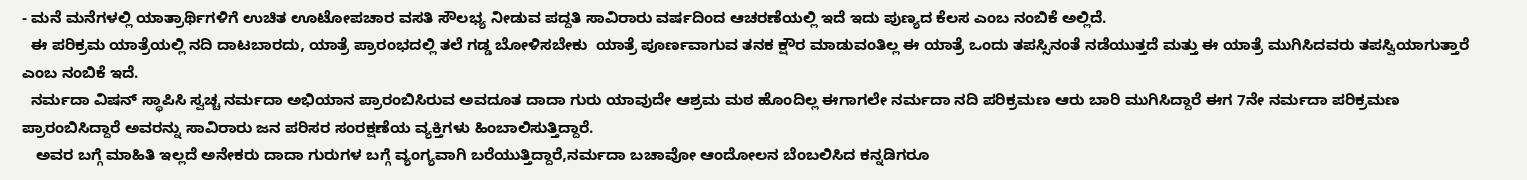- ಮನೆ ಮನೆಗಳಲ್ಲಿ ಯಾತ್ರಾರ್ಥಿಗಳಿಗೆ ಉಚಿತ ಊಟೋಪಚಾರ ವಸತಿ ಸೌಲಭ್ಯ ನೀಡುವ ಪದ್ದತಿ ಸಾವಿರಾರು ವರ್ಷದಿಂದ ಆಚರಣೆಯಲ್ಲಿ ಇದೆ ಇದು ಪುಣ್ಯದ ಕೆಲಸ ಎಂಬ ನಂಬಿಕೆ ಅಲ್ಲಿದೆ.
  ಈ ಪರಿಕ್ರಮ ಯಾತ್ರೆಯಲ್ಲಿ ನದಿ ದಾಟಬಾರದು, ಯಾತ್ರೆ ಪ್ರಾರಂಭದಲ್ಲಿ ತಲೆ ಗಡ್ಡ ಬೋಳಿಸಬೇಕು  ಯಾತ್ರೆ ಪೂರ್ಣವಾಗುವ ತನಕ ಕ್ಷೌರ ಮಾಡುವಂತಿಲ್ಲ ಈ ಯಾತ್ರೆ ಒಂದು ತಪಸ್ಸಿನಂತೆ ನಡೆಯುತ್ತದೆ ಮತ್ತು ಈ ಯಾತ್ರೆ ಮುಗಿಸಿದವರು ತಪಸ್ವಿಯಾಗುತ್ತಾರೆ ಎಂಬ ನಂಬಿಕೆ ಇದೆ.
  ನರ್ಮದಾ ವಿಷನ್ ಸ್ಥಾಪಿಸಿ ಸ್ವಚ್ಚ ನರ್ಮದಾ ಅಭಿಯಾನ ಪ್ರಾರಂಬಿಸಿರುವ ಅವದೂತ ದಾದಾ ಗುರು ಯಾವುದೇ ಆಶ್ರಮ ಮಠ ಹೊಂದಿಲ್ಲ ಈಗಾಗಲೇ ನರ್ಮದಾ ನದಿ ಪರಿಕ್ರಮಣ ಆರು ಬಾರಿ ಮುಗಿಸಿದ್ದಾರೆ ಈಗ 7ನೇ ನರ್ಮದಾ ಪರಿಕ್ರಮಣ ಪ್ರಾರಂಬಿಸಿದ್ದಾರೆ ಅವರನ್ನು ಸಾವಿರಾರು ಜನ ಪರಿಸರ ಸಂರಕ್ಷಣೆಯ ವ್ಯಕ್ತಿಗಳು ಹಿಂಬಾಲಿಸುತ್ತಿದ್ದಾರೆ.
   ಅವರ ಬಗ್ಗೆ ಮಾಹಿತಿ ಇಲ್ಲದೆ ಅನೇಕರು ದಾದಾ ಗುರುಗಳ ಬಗ್ಗೆ ವ್ಯಂಗ್ಯವಾಗಿ ಬರೆಯುತ್ತಿದ್ದಾರೆ,ನರ್ಮದಾ ಬಚಾವೋ ಆಂದೋಲನ ಬೆಂಬಲಿಸಿದ ಕನ್ನಡಿಗರೂ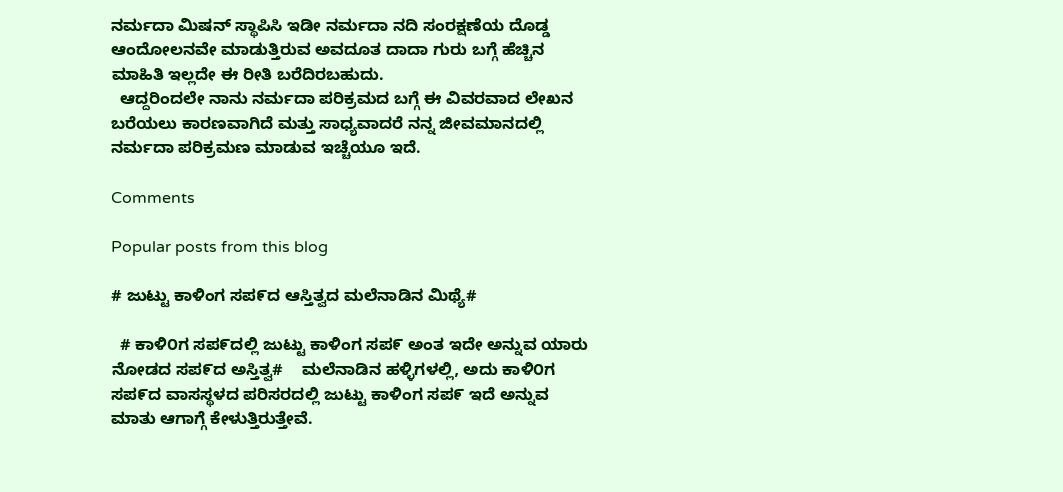ನರ್ಮದಾ ಮಿಷನ್ ಸ್ಥಾಪಿಸಿ ಇಡೀ ನರ್ಮದಾ ನದಿ ಸಂರಕ್ಷಣೆಯ ದೊಡ್ಡ ಆಂದೋಲನವೇ ಮಾಡುತ್ತಿರುವ ಅವದೂತ ದಾದಾ ಗುರು ಬಗ್ಗೆ ಹೆಚ್ಚಿನ ಮಾಹಿತಿ ಇಲ್ಲದೇ ಈ ರೀತಿ ಬರೆದಿರಬಹುದು.
  ಆದ್ದರಿಂದಲೇ ನಾನು ನರ್ಮದಾ ಪರಿಕ್ರಮದ ಬಗ್ಗೆ ಈ ವಿವರವಾದ ಲೇಖನ ಬರೆಯಲು ಕಾರಣವಾಗಿದೆ ಮತ್ತು ಸಾಧ್ಯವಾದರೆ ನನ್ನ ಜೀವಮಾನದಲ್ಲಿ ನರ್ಮದಾ ಪರಿಕ್ರಮಣ ಮಾಡುವ ಇಚ್ಚೆಯೂ ಇದೆ.

Comments

Popular posts from this blog

# ಜುಟ್ಟು ಕಾಳಿಂಗ ಸಪ೯ದ ಆಸ್ತಿತ್ವದ ಮಲೆನಾಡಿನ ಮಿಥ್ಯೆ#

  # ಕಾಳಿ೦ಗ ಸಪ೯ದಲ್ಲಿ ಜುಟ್ಟು ಕಾಳಿಂಗ ಸಪ೯ ಅಂತ ಇದೇ ಅನ್ನುವ ಯಾರು ನೋಡದ ಸಪ೯ದ ಅಸ್ತಿತ್ವ#    ಮಲೆನಾಡಿನ ಹಳ್ಳಿಗಳಲ್ಲಿ, ಅದು ಕಾಳಿ೦ಗ ಸಪ೯ದ ವಾಸಸ್ಥಳದ ಪರಿಸರದಲ್ಲಿ ಜುಟ್ಟು ಕಾಳಿಂಗ ಸಪ೯ ಇದೆ ಅನ್ನುವ ಮಾತು ಆಗಾಗ್ಗೆ ಕೇಳುತ್ತಿರುತ್ತೇವೆ.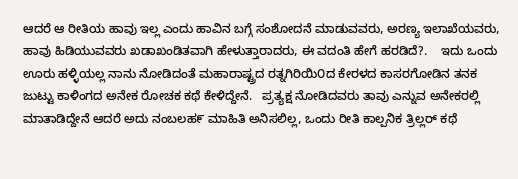ಆದರೆ ಆ ರೀತಿಯ ಹಾವು ಇಲ್ಲ ಎಂದು ಹಾವಿನ ಬಗ್ಗೆ ಸಂಶೋದನೆ ಮಾಡುವವರು, ಅರಣ್ಯ ಇಲಾಖೆಯವರು, ಹಾವು ಹಿಡಿಯುವವರು ಖಡಾಖಂಡಿತವಾಗಿ ಹೇಳುತ್ತಾರಾದರು, ಈ ವದಂತಿ ಹೇಗೆ ಹರಡಿದೆ?.    ಇದು ಒಂದು ಊರು ಹಳ್ಳಿಯಲ್ಲ ನಾನು ನೋಡಿದಂತೆ ಮಹಾರಾಷ್ಟ್ರದ ರತ್ನಗಿರಿಯಿ೦ದ ಕೇರಳದ ಕಾಸರಗೋಡಿನ ತನಕ ಜುಟ್ಟು ಕಾಳಿಂಗದ ಅನೇಕ ರೋಚಕ ಕಥೆ ಕೇಳಿದ್ದೇನೆ.   ಪ್ರತ್ಯಕ್ಷ ನೋಡಿದವರು ತಾವು ಎನ್ನುವ ಅನೇಕರಲ್ಲಿ ಮಾತಾಡಿದ್ದೇನೆ ಆದರೆ ಅದು ನಂಬಲಹ೯ ಮಾಹಿತಿ ಅನಿಸಲಿಲ್ಲ, ಒಂದು ರೀತಿ ಕಾಲ್ಪನಿಕ ತ್ರಿಲ್ಲರ್ ಕಥೆ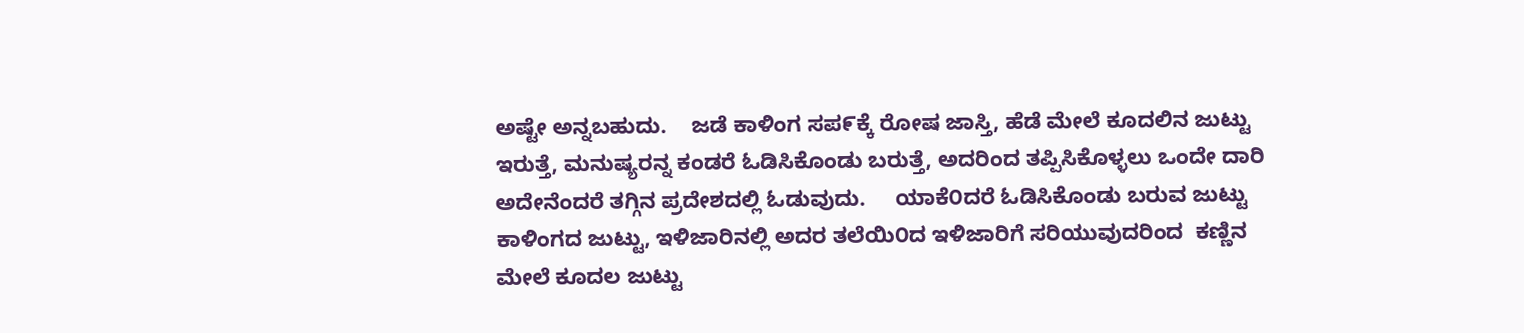ಅಷ್ಟೇ ಅನ್ನಬಹುದು.    ಜಡೆ ಕಾಳಿಂಗ ಸಪ೯ಕ್ಕೆ ರೋಷ ಜಾಸ್ತಿ, ಹೆಡೆ ಮೇಲೆ ಕೂದಲಿನ ಜುಟ್ಟು ಇರುತ್ತೆ, ಮನುಷ್ಯರನ್ನ ಕಂಡರೆ ಓಡಿಸಿಕೊಂಡು ಬರುತ್ತೆ, ಅದರಿಂದ ತಪ್ಪಿಸಿಕೊಳ್ಳಲು ಒಂದೇ ದಾರಿ ಅದೇನೆಂದರೆ ತಗ್ಗಿನ ಪ್ರದೇಶದಲ್ಲಿ ಓಡುವುದು.     ಯಾಕೆ೦ದರೆ ಓಡಿಸಿಕೊಂಡು ಬರುವ ಜುಟ್ಟು ಕಾಳಿಂಗದ ಜುಟ್ಟು, ಇಳಿಜಾರಿನಲ್ಲಿ ಅದರ ತಲೆಯಿ೦ದ ಇಳಿಜಾರಿಗೆ ಸರಿಯುವುದರಿಂದ  ಕಣ್ಣಿನ ಮೇಲೆ ಕೂದಲ ಜುಟ್ಟು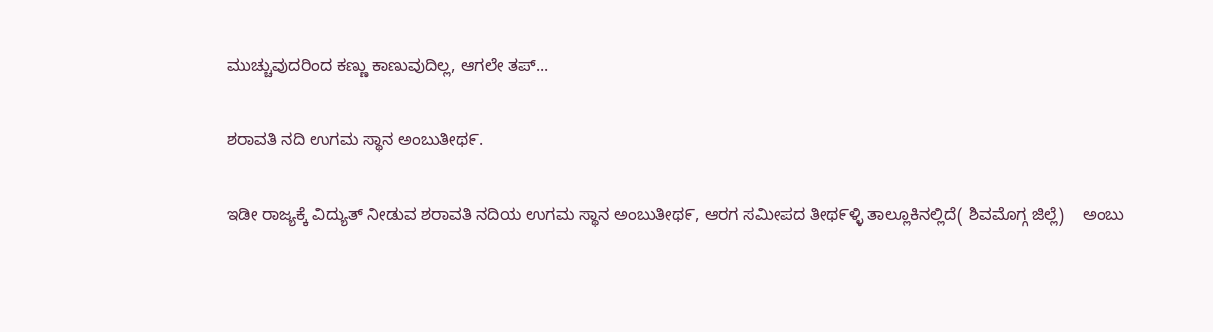ಮುಚ್ಚುವುದರಿಂದ ಕಣ್ಣು ಕಾಣುವುದಿಲ್ಲ, ಆಗಲೇ ತಪ್...

ಶರಾವತಿ ನದಿ ಉಗಮ ಸ್ಥಾನ ಅಂಬುತೀಥ೯.

ಇಡೀ ರಾಜ್ಯಕ್ಕೆ ವಿದ್ಯುತ್ ನೀಡುವ ಶರಾವತಿ ನದಿಯ ಉಗಮ ಸ್ಥಾನ ಅಂಬುತೀಥ೯, ಆರಗ ಸಮೀಪದ ತೀಥ೯ಳ್ಳಿ ತಾಲ್ಲೂಕಿನಲ್ಲಿದೆ( ಶಿವಮೊಗ್ಗ ಜಿಲ್ಲೆ)    ಅಂಬು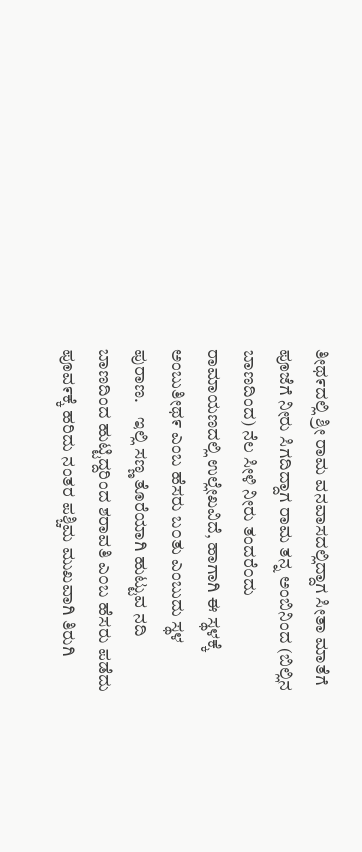ತೀಥ೯ದಲ್ಲಿ ಶ್ರೀ ರಾಮ ವನವಾಸದಲ್ಲಿದ್ದಾಗ ಸೀತಾ ಮಾತೆಗೆ ಪೂಜೆಗೆ ನೀರು ಸಿಗದಿದ್ದಾಗ ರಾಮ ತನ್ನ ಅಂಬಿನಿಂದ (ಬಿಲ್ಲಿನ ಬಾಣದಿಂದ) ನೆಲ ಸೀಳಿ ನೀರು ತಂದರೆ೦ದು ರಾಮಾಯಣದಲ್ಲಿ ಉಲ್ಲೇಖವಿದೆ, ಹಾಗಾಗಿ ಈ ಸ್ಥಳಕ್ಕೆ ಅಂಬುತೀಥ೯ ಎಂಬ ಹೆಸರು ಬ೦ತು ಎಂಬುದು ಸ್ಥಳ ಪುರಾಣ.    ಇಲ್ಲಿ ಸಣ್ಣ ತೊರೆಯಾಗಿ ಹುಟ್ಟುವ ನದಿ ಬಾಣದಿಂದ ಹುಟ್ಟಿದ್ದರಿಂದ ಶರಾವತಿ ಎ೦ಬ ಹೆಸರು ಪಡೆದು ಪೂವ೯ಕ್ಕೆ ಹರಿದು ನಂತರ ಪಶ್ಚಿಮ ಮುಖವಾಗಿ ತಿರುಗಿ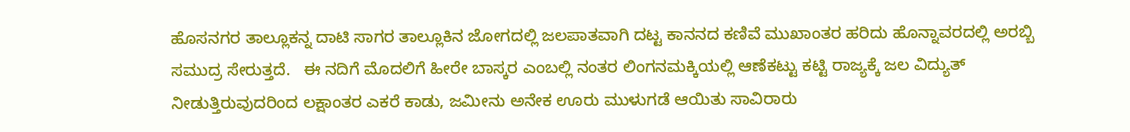ಹೊಸನಗರ ತಾಲ್ಲೂಕನ್ನ ದಾಟಿ ಸಾಗರ ತಾಲ್ಲೂಕಿನ ಜೋಗದಲ್ಲಿ ಜಲಪಾತವಾಗಿ ದಟ್ಟ ಕಾನನದ ಕಣಿವೆ ಮುಖಾಂತರ ಹರಿದು ಹೊನ್ನಾವರದಲ್ಲಿ ಅರಬ್ಬಿ ಸಮುದ್ರ ಸೇರುತ್ತದೆ.   ಈ ನದಿಗೆ ಮೊದಲಿಗೆ ಹೀರೇ ಬಾಸ್ಕರ ಎಂಬಲ್ಲಿ ನಂತರ ಲಿಂಗನಮಕ್ಕಿಯಲ್ಲಿ ಆಣೆಕಟ್ಟು ಕಟ್ಟಿ ರಾಜ್ಯಕ್ಕೆ ಜಲ ವಿದ್ಯುತ್ ನೀಡುತ್ತಿರುವುದರಿಂದ ಲಕ್ಷಾಂತರ ಎಕರೆ ಕಾಡು, ಜಮೀನು ಅನೇಕ ಊರು ಮುಳುಗಡೆ ಆಯಿತು ಸಾವಿರಾರು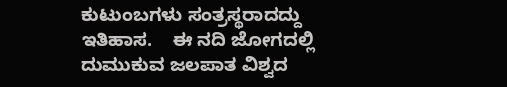ಕುಟುಂಬಗಳು ಸಂತ್ರಸ್ಥರಾದದ್ದು ಇತಿಹಾಸ.    ಈ ನದಿ ಜೋಗದಲ್ಲಿ ದುಮುಕುವ ಜಲಪಾತ ವಿಶ್ವದ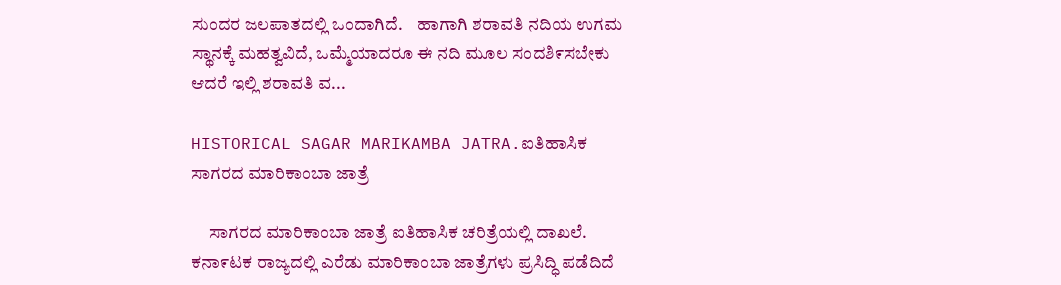ಸುಂದರ ಜಲಪಾತದಲ್ಲಿ ಒಂದಾಗಿದೆ.    ಹಾಗಾಗಿ ಶರಾವತಿ ನದಿಯ ಉಗಮ ಸ್ಥಾನಕ್ಕೆ ಮಹತ್ವವಿದೆ, ಒಮ್ಮೆಯಾದರೂ ಈ ನದಿ ಮೂಲ ಸಂದಶಿ೯ಸಬೇಕು ಆದರೆ ಇಲ್ಲಿ ಶರಾವತಿ ವ...

HISTORICAL SAGAR MARIKAMBA JATRA.ಐತಿಹಾಸಿಕ ಸಾಗರದ ಮಾರಿಕಾಂಬಾ ಜಾತ್ರೆ

     ಸಾಗರದ ಮಾರಿಕಾಂಬಾ ಜಾತ್ರೆ ಐತಿಹಾಸಿಕ ಚರಿತ್ರೆಯಲ್ಲಿ ದಾಖಲೆ.        ಕನಾ೯ಟಕ ರಾಜ್ಯದಲ್ಲಿ ಎರೆಡು ಮಾರಿಕಾಂಬಾ ಜಾತ್ರೆಗಳು ಪ್ರಸಿದ್ಧಿ ಪಡೆದಿದೆ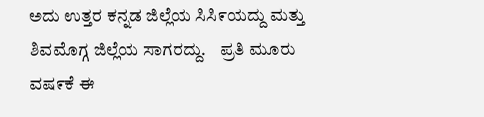ಅದು ಉತ್ತರ ಕನ್ನಡ ಜಿಲ್ಲೆಯ ಸಿಸಿ೯ಯದ್ದು ಮತ್ತು ಶಿವಮೊಗ್ಗ ಜಿಲ್ಲೆಯ ಸಾಗರದ್ದು.    ಪ್ರತಿ ಮೂರು ವಷ೯ಕೆ ಈ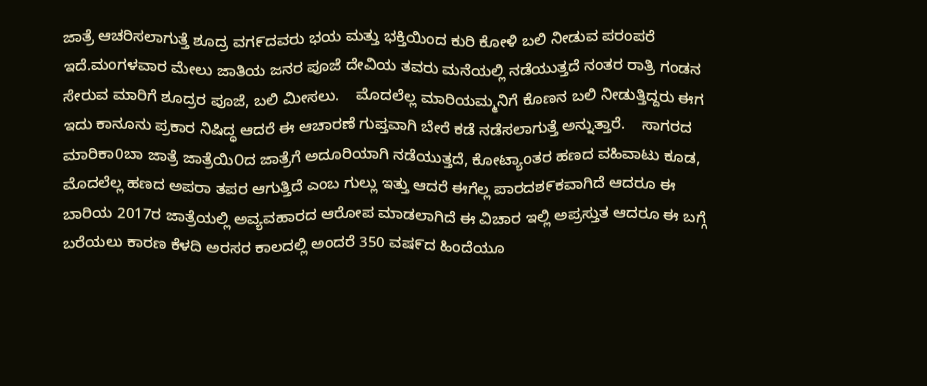ಜಾತ್ರೆ ಆಚರಿಸಲಾಗುತ್ತೆ ಶೂದ್ರ ವಗ೯ದವರು ಭಯ ಮತ್ತು ಭಕ್ತಿಯಿಂದ ಕುರಿ ಕೋಳಿ ಬಲಿ ನೀಡುವ ಪರಂಪರೆ ಇದೆ.ಮಂಗಳವಾರ ಮೇಲು ಜಾತಿಯ ಜನರ ಪೂಜೆ ದೇವಿಯ ತವರು ಮನೆಯಲ್ಲಿ ನಡೆಯುತ್ತದೆ ನಂತರ ರಾತ್ರಿ ಗಂಡನ ಸೇರುವ ಮಾರಿಗೆ ಶೂದ್ರರ ಪೂಜೆ, ಬಲಿ ಮೀಸಲು.    ಮೊದಲೆಲ್ಲ ಮಾರಿಯಮ್ಮನಿಗೆ ಕೊಣನ ಬಲಿ ನೀಡುತ್ತಿದ್ದರು ಈಗ ಇದು ಕಾನೂನು ಪ್ರಕಾರ ನಿಷಿದ್ಧ ಆದರೆ ಈ ಆಚಾರಣೆ ಗುಪ್ತವಾಗಿ ಬೇರೆ ಕಡೆ ನಡೆಸಲಾಗುತ್ತೆ ಅನ್ನುತ್ತಾರೆ.    ಸಾಗರದ ಮಾರಿಕಾ0ಬಾ ಜಾತ್ರೆ ಜಾತ್ರೆಯಿ೦ದ ಜಾತ್ರೆಗೆ ಅದೂರಿಯಾಗಿ ನಡೆಯುತ್ತದೆ, ಕೋಟ್ಯಾoತರ ಹಣದ ವಹಿವಾಟು ಕೂಡ, ಮೊದಲೆಲ್ಲ ಹಣದ ಅಪರಾ ತಪರ ಆಗುತ್ತಿದೆ ಎಂಬ ಗುಲ್ಲು ಇತ್ತು ಆದರೆ ಈಗೆಲ್ಲ ಪಾರದಶ೯ಕವಾಗಿದೆ ಆದರೂ ಈ ಬಾರಿಯ 2017ರ ಜಾತ್ರೆಯಲ್ಲಿ ಅವ್ಯವಹಾರದ ಆರೋಪ ಮಾಡಲಾಗಿದೆ ಈ ವಿಚಾರ ಇಲ್ಲಿ ಅಪ್ರಸ್ತುತ ಆದರೂ ಈ ಬಗ್ಗೆ ಬರೆಯಲು ಕಾರಣ ಕೆಳದಿ ಅರಸರ ಕಾಲದಲ್ಲಿ ಅಂದರೆ 350 ವಷ೯ದ ಹಿಂದೆಯೂ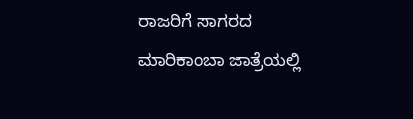ರಾಜರಿಗೆ ಸಾಗರದ ಮಾರಿಕಾಂಬಾ ಜಾತ್ರೆಯಲ್ಲಿ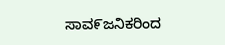ಸಾವ೯ಜನಿಕರಿಂದ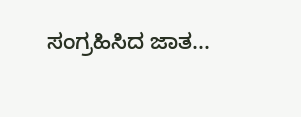ಸಂಗ್ರಹಿಸಿದ ಜಾತ...